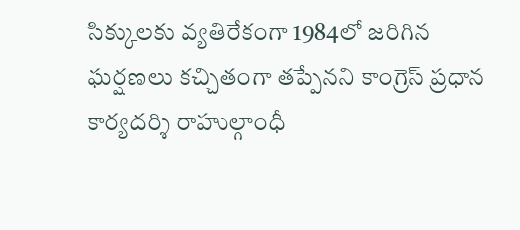సిక్కులకు వ్యతిరేకంగా 1984లో జరిగిన ఘర్షణలు కచ్చితంగా తప్పేనని కాంగ్రెస్ ప్రధాన కార్యదర్శి రాహుల్గాంధీ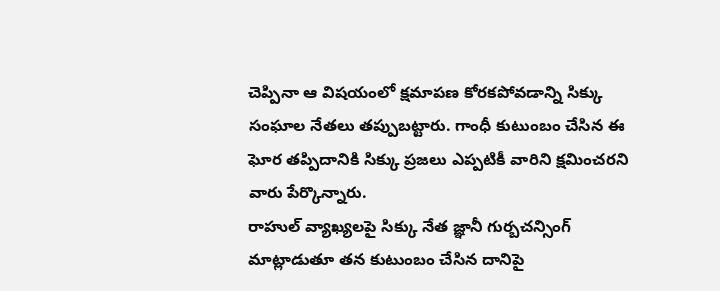చెప్పినా ఆ విషయంలో క్షమాపణ కోరకపోవడాన్ని సిక్కు సంఘాల నేతలు తప్పుబట్టారు. గాంధీ కుటుంబం చేసిన ఈ ఘోర తప్పిదానికి సిక్కు ప్రజలు ఎప్పటికీ వారిని క్షమించరని వారు పేర్కొన్నారు.
రాహుల్ వ్యాఖ్యలపై సిక్కు నేత జ్ఞానీ గుర్బచన్సింగ్ మాట్లాడుతూ తన కుటుంబం చేసిన దానిపై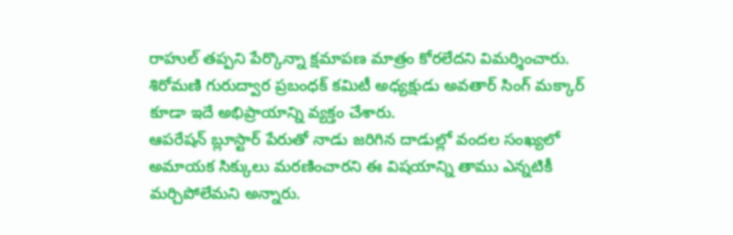రాహుల్ తప్పని పేర్కొన్నా క్షమాపణ మాత్రం కోరలేదని విమర్శించారు. శిరోమణి గురుద్వార ప్రబంధక్ కమిటీ అధ్యక్షుడు అవతార్ సింగ్ మక్కార్ కూడా ఇదే అభిప్రాయాన్ని వ్యక్తం చేశారు.
ఆపరేషన్ బ్లూస్టార్ పేరుతో నాడు జరిగిన దాడుల్లో వందల సంఖ్యలో అమాయక సిక్కులు మరణించారని ఈ విషయాన్ని తాము ఎన్నటికీ మర్చిపోలేమని అన్నారు.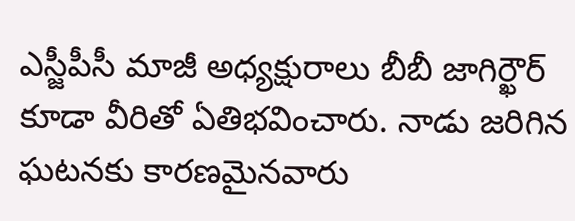ఎస్జీపీసీ మాజీ అధ్యక్షురాలు బీబీ జాగిర్ఖౌర్ కూడా వీరితో ఏతిభవించారు. నాడు జరిగిన ఘటనకు కారణమైనవారు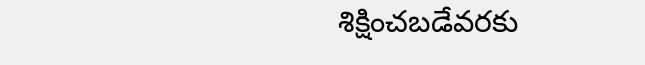శిక్షించబడేవరకు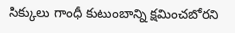సిక్కులు గాంధీ కుటుంబాన్ని క్షమించబోరని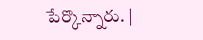పేర్కొన్నారు. |